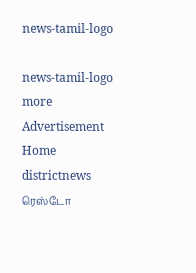news-tamil-logo

news-tamil-logo
more
Advertisement
Home districtnews ரெஸ்டோ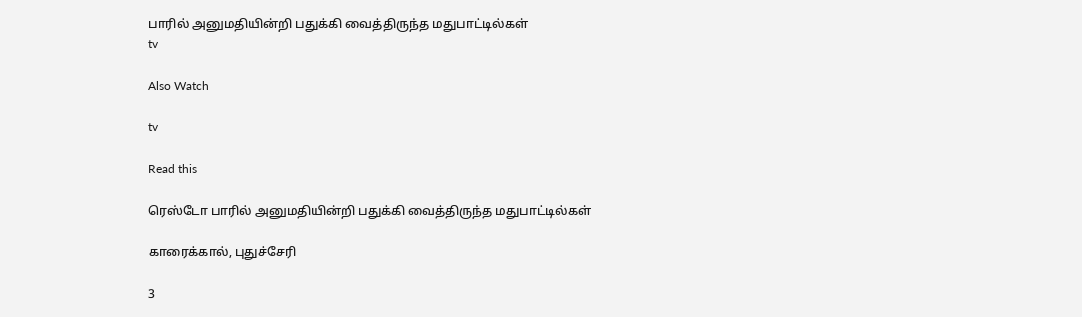பாரில் அனுமதியின்றி பதுக்கி வைத்திருந்த மதுபாட்டில்கள்
tv

Also Watch

tv

Read this

ரெஸ்டோ பாரில் அனுமதியின்றி பதுக்கி வைத்திருந்த மதுபாட்டில்கள்

காரைக்கால், புதுச்சேரி

3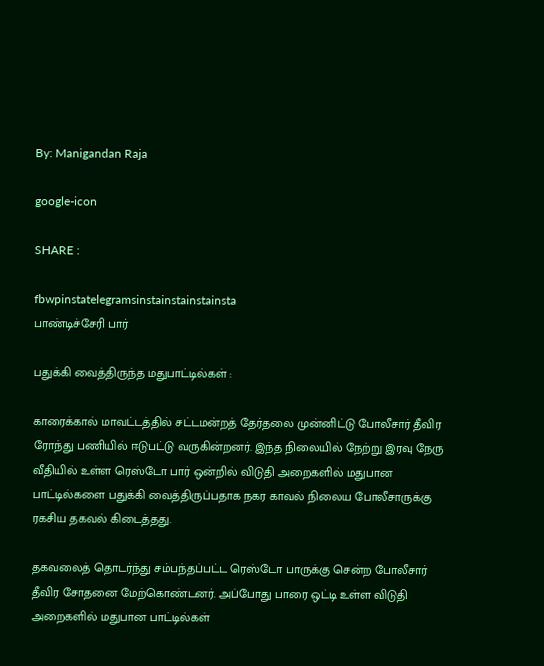By: Manigandan Raja

google-icon

SHARE :

fbwpinstatelegramsinstainstainstainsta
பாண்டிச்சேரி பார்

பதுக்கி வைத்திருந்த மதுபாட்டில்கள் :

காரைக்கால் மாவட்டத்தில் சட்டமன்றத் தேர்தலை முன்னிட்டு போலீசார் தீவிர ரோந்து பணியில் ஈடுபட்டு வருகின்றனர். இந்த நிலையில் நேற்று இரவு நேரு வீதியில் உள்ள ரெஸ்டோ பார் ஒன்றில் விடுதி அறைகளில் மதுபான பாட்டில்களை பதுக்கி வைத்திருப்பதாக நகர காவல் நிலைய போலீசாருக்கு ரகசிய தகவல் கிடைத்தது.

தகவலைத் தொடர்ந்து சம்பந்தப்பட்ட ரெஸ்டோ பாருக்கு சென்ற போலீசார் தீவிர சோதனை மேற்கொண்டனர். அப்போது பாரை ஒட்டி உள்ள விடுதி அறைகளில் மதுபான பாட்டில்கள்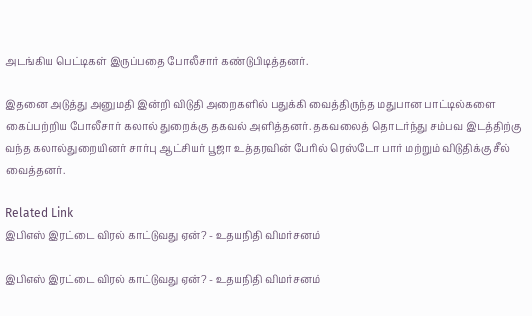அடங்கிய பெட்டிகள் இருப்பதை போலீசார் கண்டுபிடித்தனர்.

இதனை அடுத்து அனுமதி இன்றி விடுதி அறைகளில் பதுக்கி வைத்திருந்த மதுபான பாட்டில்களை கைப்பற்றிய போலீசார் கலால் துறைக்கு தகவல் அளித்தனர். தகவலைத் தொடர்ந்து சம்பவ இடத்திற்கு வந்த கலால்துறையினர் சார்பு ஆட்சியர் பூஜா உத்தரவின் பேரில் ரெஸ்டோ பார் மற்றும் விடுதிக்கு சீல் வைத்தனர்.

Related Link
இபிஎஸ் இரட்டை விரல் காட்டுவது ஏன்? - உதயநிதி விமர்சனம்

இபிஎஸ் இரட்டை விரல் காட்டுவது ஏன்? - உதயநிதி விமர்சனம்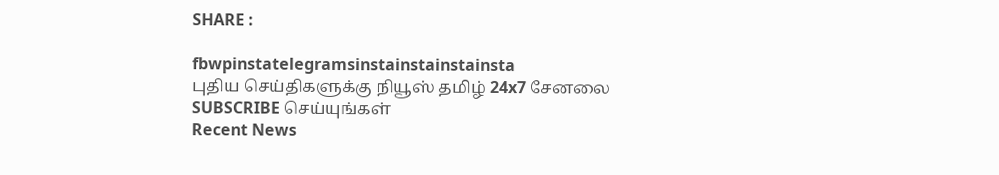SHARE :

fbwpinstatelegramsinstainstainstainsta
புதிய செய்திகளுக்கு நியூஸ் தமிழ் 24x7 சேனலை SUBSCRIBE செய்யுங்கள்
Recent News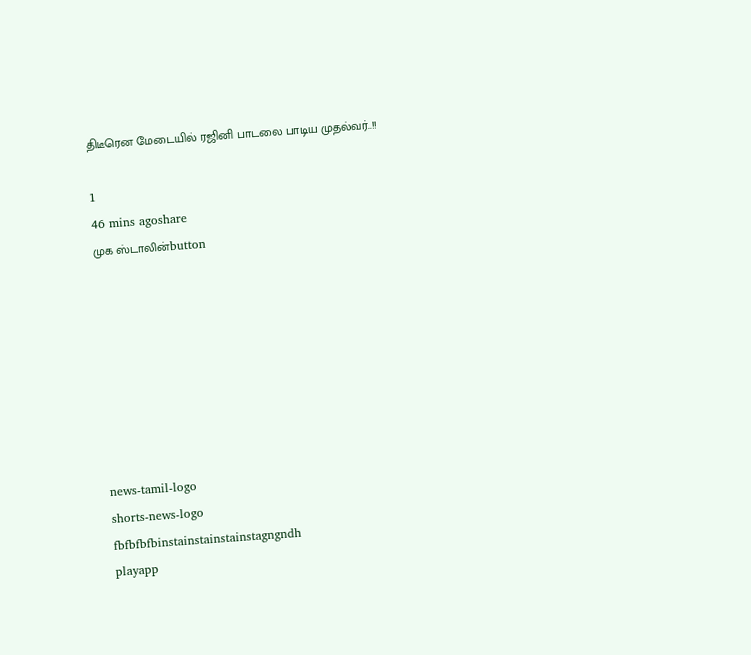திடீரென மேடையில் ரஜினி பாடலை பாடிய முதல்வர்..!!

1
46 mins agoshare
முக ஸ்டாலின்button








news-tamil-logo
shorts-news-logo
fbfbfbfbinstainstainstainstagngndh
playapp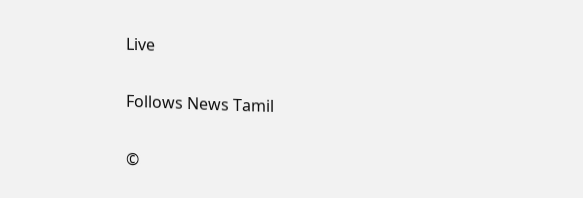Live

Follows News Tamil

©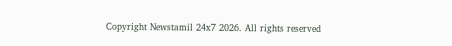Copyright Newstamil 24x7 2026. All rights reserved